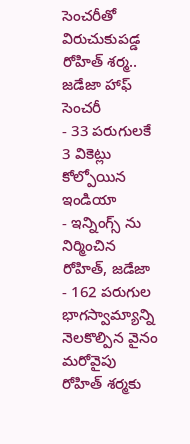సెంచరీతో విరుచుకుపడ్డ రోహిత్ శర్మ.. జడేజా హాఫ్ సెంచరీ
- 33 పరుగులకే 3 వికెట్లు కోల్పోయిన ఇండియా
- ఇన్నింగ్స్ ను నిర్మించిన రోహిత్, జడేజా
- 162 పరుగుల భాగస్వామ్యాన్ని నెలకొల్పిన వైనం
మరోవైపు రోహిత్ శర్మకు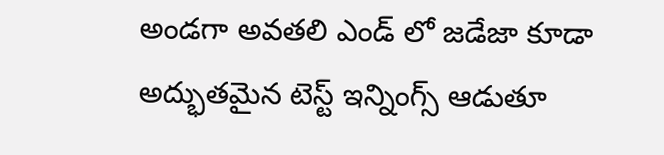అండగా అవతలి ఎండ్ లో జడేజా కూడా అద్భుతమైన టెస్ట్ ఇన్నింగ్స్ ఆడుతూ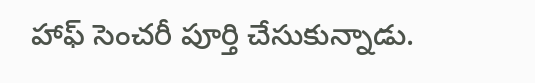హాఫ్ సెంచరీ పూర్తి చేసుకున్నాడు.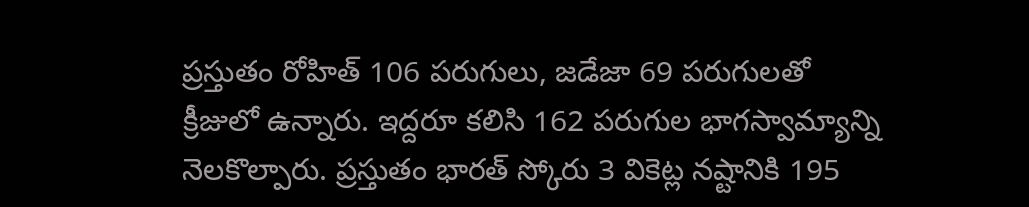ప్రస్తుతం రోహిత్ 106 పరుగులు, జడేజా 69 పరుగులతో క్రీజులో ఉన్నారు. ఇద్దరూ కలిసి 162 పరుగుల భాగస్వామ్యాన్ని నెలకొల్పారు. ప్రస్తుతం భారత్ స్కోరు 3 వికెట్ల నష్టానికి 195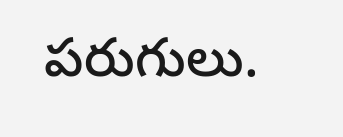పరుగులు.